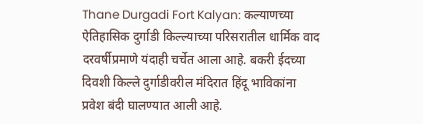Thane Durgadi Fort Kalyan: कल्याणच्या ऐतिहासिक दुर्गाडी किल्ल्याच्या परिसरातील धार्मिक वाद दरवर्षीप्रमाणे यंदाही चर्चेत आला आहे. बकरी ईदच्या दिवशी किल्ले दुर्गाडीवरील मंदिरात हिंदू भाविकांना प्रवेश बंदी घालण्यात आली आहे.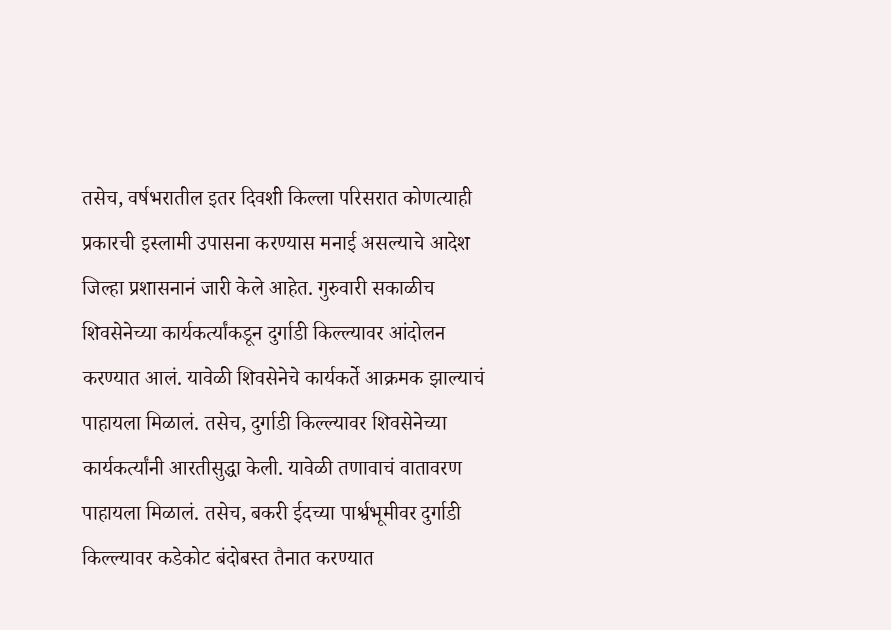तसेच, वर्षभरातील इतर दिवशी किल्ला परिसरात कोणत्याही प्रकारची इस्लामी उपासना करण्यास मनाई असल्याचे आदेश जिल्हा प्रशासनानं जारी केले आहेत. गुरुवारी सकाळीच शिवसेनेच्या कार्यकर्त्यांकडून दुर्गाडी किल्ल्यावर आंदोलन करण्यात आलं. यावेळी शिवसेनेचे कार्यकर्ते आक्रमक झाल्याचं पाहायला मिळालं. तसेच, दुर्गाडी किल्ल्यावर शिवसेनेच्या कार्यकर्त्यांनी आरतीसुद्धा केली. यावेळी तणावाचं वातावरण पाहायला मिळालं. तसेच, बकरी ईदच्या पार्श्वभूमीवर दुर्गाडी किल्ल्यावर कडेकोट बंदोबस्त तैनात करण्यात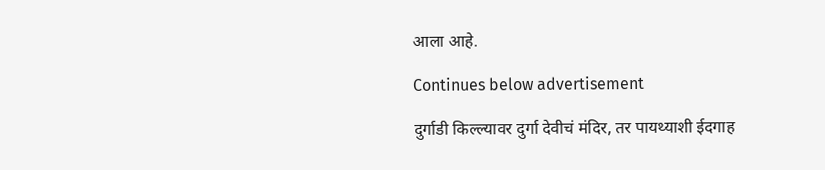आला आहे.

Continues below advertisement

दुर्गाडी किल्ल्यावर दुर्गा देवीचं मंदिर, तर पायथ्याशी ईदगाह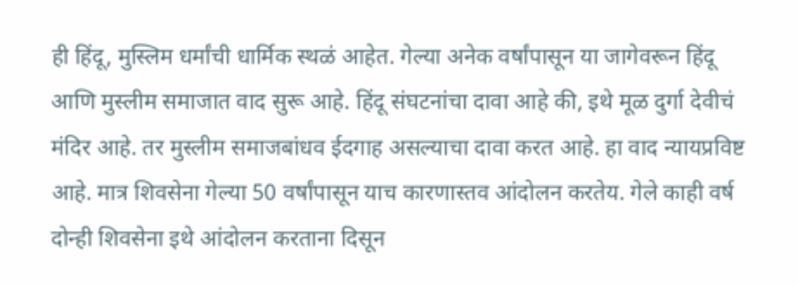ही हिंदू, मुस्लिम धर्मांची धार्मिक स्थळं आहेत. गेल्या अनेक वर्षांपासून या जागेवरून हिंदू आणि मुस्लीम समाजात वाद सुरू आहे. हिंदू संघटनांचा दावा आहे की, इथे मूळ दुर्गा देवीचं मंदिर आहे. तर मुस्लीम समाजबांधव ईदगाह असल्याचा दावा करत आहे. हा वाद न्यायप्रविष्ट आहे. मात्र शिवसेना गेल्या 50 वर्षांपासून याच कारणास्तव आंदोलन करतेय. गेले काही वर्ष दोन्ही शिवसेना इथे आंदोलन करताना दिसून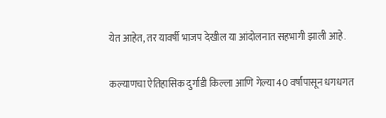येत आहेत, तर यावर्षी भाजप देखील या आंदोलनात सहभागी झाली आहे.

कल्याणचा ऐतिहासिक दुर्गाडी किल्ला आणि गेल्या 40 वर्षांपासून धगधगत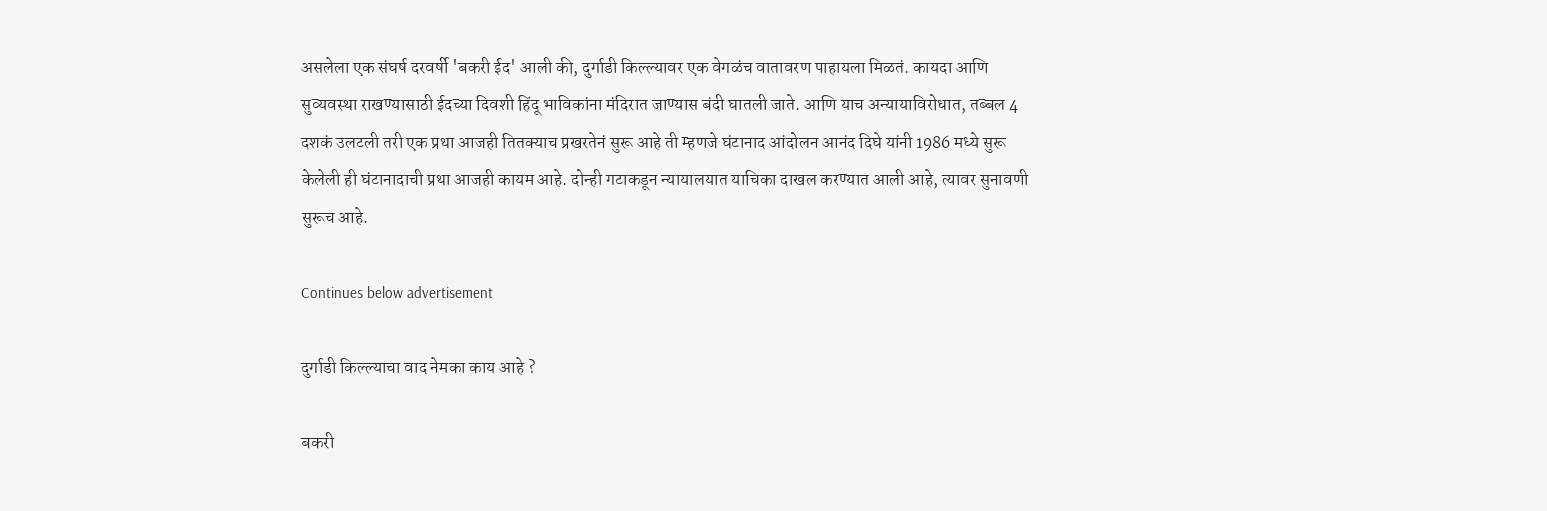असलेला एक संघर्ष दरवर्षी 'बकरी ईद' आली की, दुर्गाडी किल्ल्यावर एक वेगळंच वातावरण पाहायला मिळतं. कायदा आणि सुव्यवस्था राखण्यासाठी ईदच्या दिवशी हिंदू भाविकांना मंदिरात जाण्यास बंदी घातली जाते. आणि याच अन्यायाविरोधात, तब्बल 4 दशकं उलटली तरी एक प्रथा आजही तितक्याच प्रखरतेनं सुरू आहे ती म्हणजे घंटानाद आंदोलन आनंद दिघे यांनी 1986 मध्ये सुरू केलेली ही घंटानादाची प्रथा आजही कायम आहे. दोन्ही गटाकडून न्यायालयात याचिका दाखल करण्यात आली आहे, त्यावर सुनावणी सुरूच आहे.

Continues below advertisement

दुर्गाडी किल्ल्याचा वाद नेमका काय आहे ?

बकरी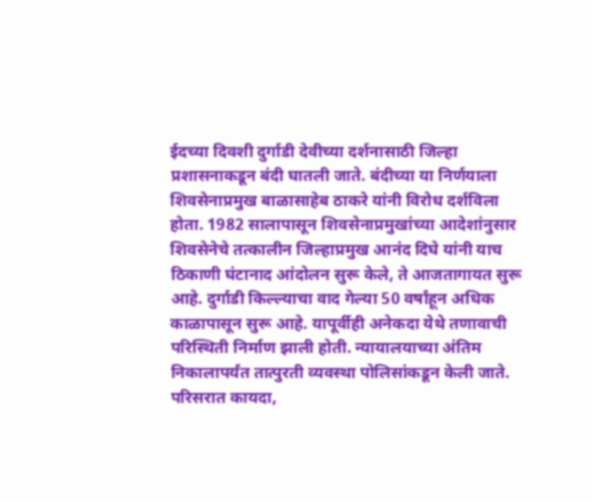ईदच्या दिवशी दुर्गाडी देवीच्या दर्शनासाठी जिल्हा प्रशासनाकडून बंदी घातली जाते. बंदीच्या या निर्णयाला शिवसेनाप्रमुख बाळासाहेब ठाकरे यांनी विरोध दर्शविला होता. 1982 सालापासून शिवसेनाप्रमुखांच्या आदेशांनुसार शिवसेनेचे तत्कालीन जिल्हाप्रमुख आनंद दिघे यांनी याच ठिकाणी घंटानाद आंदोलन सुरू केले, ते आजतागायत सुरू आहे. दुर्गाडी किल्ल्याचा वाद गेल्या 50 वर्षांहून अधिक काळापासून सुरू आहे. यापूर्वीही अनेकदा येथे तणावाची परिस्थिती निर्माण झाली होती. न्यायालयाच्या अंतिम निकालापर्यंत तात्पुरती व्यवस्था पोलिसांकडून केली जाते. परिसरात कायदा,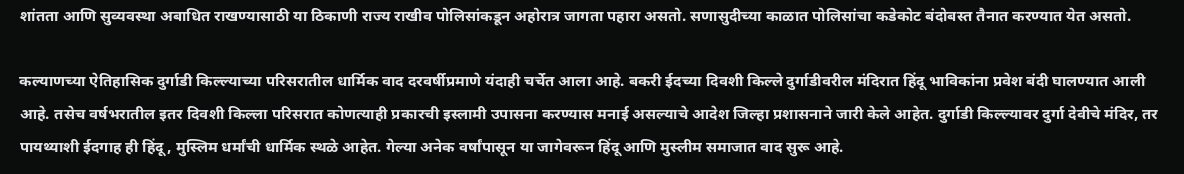शांतता आणि सुव्यवस्था अबाधित राखण्यासाठी या ठिकाणी राज्य राखीव पोलिसांकडून अहोरात्र जागता पहारा असतो. सणासुदीच्या काळात पोलिसांचा कडेकोट बंदोबस्त तैनात करण्यात येत असतो.

कल्याणच्या ऐतिहासिक दुर्गाडी किल्ल्याच्या परिसरातील धार्मिक वाद दरवर्षीप्रमाणे यंदाही चर्चेत आला आहे. बकरी ईदच्या दिवशी किल्ले दुर्गाडीवरील मंदिरात हिंदू भाविकांना प्रवेश बंदी घालण्यात आली आहे. तसेच वर्षभरातील इतर दिवशी किल्ला परिसरात कोणत्याही प्रकारची इस्लामी उपासना करण्यास मनाई असल्याचे आदेश जिल्हा प्रशासनाने जारी केले आहेत. दुर्गाडी किल्ल्यावर दुर्गा देवीचे मंदिर, तर पायथ्याशी ईदगाह ही हिंदू, मुस्लिम धर्मांची धार्मिक स्थळे आहेत. गेल्या अनेक वर्षांपासून या जागेवरून हिंदू आणि मुस्लीम समाजात वाद सुरू आहे.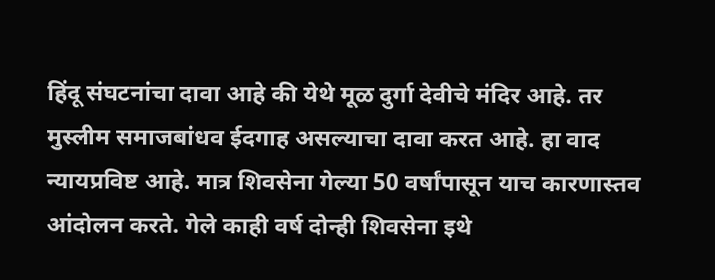हिंदू संघटनांचा दावा आहे की येथे मूळ दुर्गा देवीचे मंदिर आहे. तर मुस्लीम समाजबांधव ईदगाह असल्याचा दावा करत आहे. हा वाद न्यायप्रविष्ट आहे. मात्र शिवसेना गेल्या 50 वर्षांपासून याच कारणास्तव आंदोलन करते. गेले काही वर्ष दोन्ही शिवसेना इथे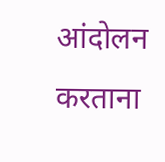आंदोलन करताना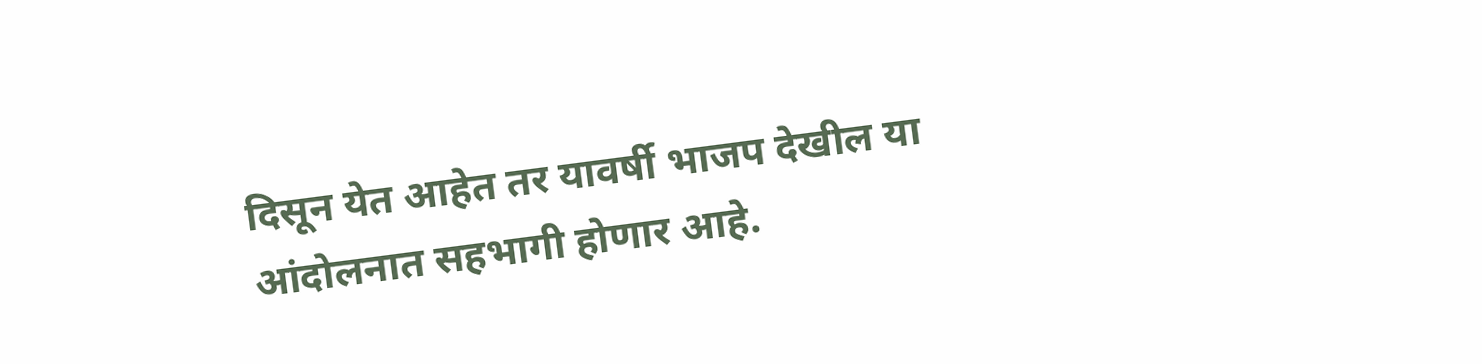दिसून येत आहेत तर यावर्षी भाजप देखील या आंदोलनात सहभागी होणार आहे.